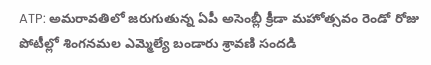ATP: అమరావతిలో జరుగుతున్న ఏపీ అసెంబ్లీ క్రీడా మహోత్సవం రెండో రోజు పోటీల్లో శింగనమల ఎమ్మెల్యే బండారు శ్రావణి సందడి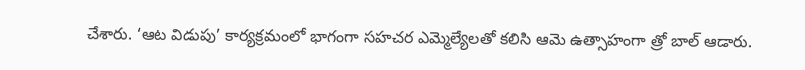చేశారు. ‘ఆట విడుపు’ కార్యక్రమంలో భాగంగా సహచర ఎమ్మెల్యేలతో కలిసి ఆమె ఉత్సాహంగా త్రో బాల్ ఆడారు.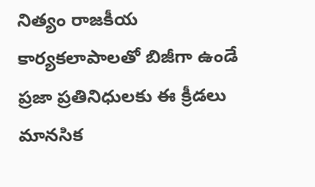నిత్యం రాజకీయ కార్యకలాపాలతో బిజీగా ఉండే ప్రజా ప్రతినిధులకు ఈ క్రీడలు మానసిక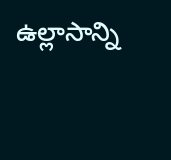ఉల్లాసాన్ని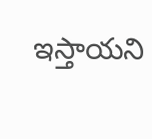ఇస్తాయని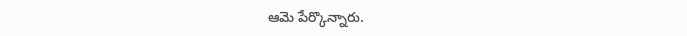ఆమె పేర్కొన్నారు.